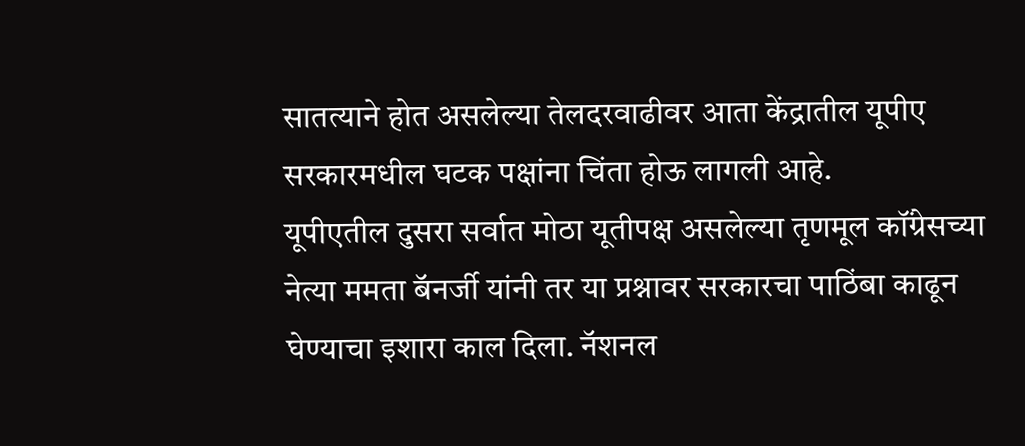सातत्याने होत असलेल्या तेलदरवाढीवर आता केंद्रातील यूपीए सरकारमधील घटक पक्षांना चिंता होऊ लागली आहे.
यूपीएतील दुसरा सर्वात मोठा यूतीपक्ष असलेल्या तृणमूल कॉंग्रेसच्या नेत्या ममता बॅनर्जी यांनी तर या प्रश्नावर सरकारचा पाठिंबा काढून घेण्याचा इशारा काल दिला. नॅशनल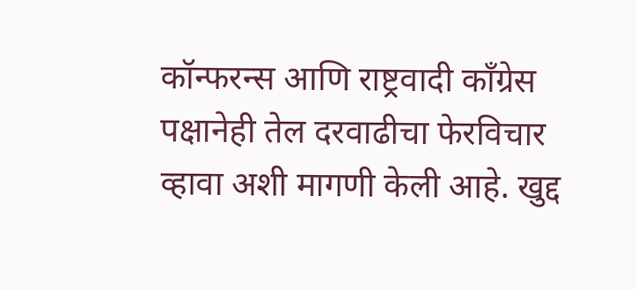कॉन्फरन्स आणि राष्ट्रवादी कॉंग्रेस पक्षानेही तेल दरवाढीचा फेरविचार व्हावा अशी मागणी केली आहे. खुद्द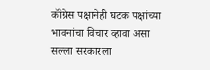कॉंग्रेस पक्षानेही घटक पक्षांच्या भावनांचा विचार व्हावा असा सल्ला सरकारला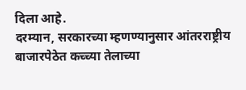दिला आहे.
दरम्यान, सरकारच्या म्हणण्यानुसार आंतरराष्ट्रीय बाजारपेठेत कच्च्या तेलाच्या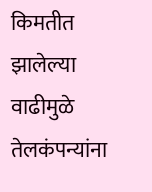किमतीत झालेल्या वाढीमुळे तेलकंपन्यांना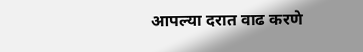आपल्या दरात वाढ करणे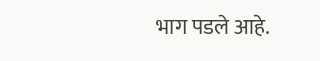भाग पडले आहे.